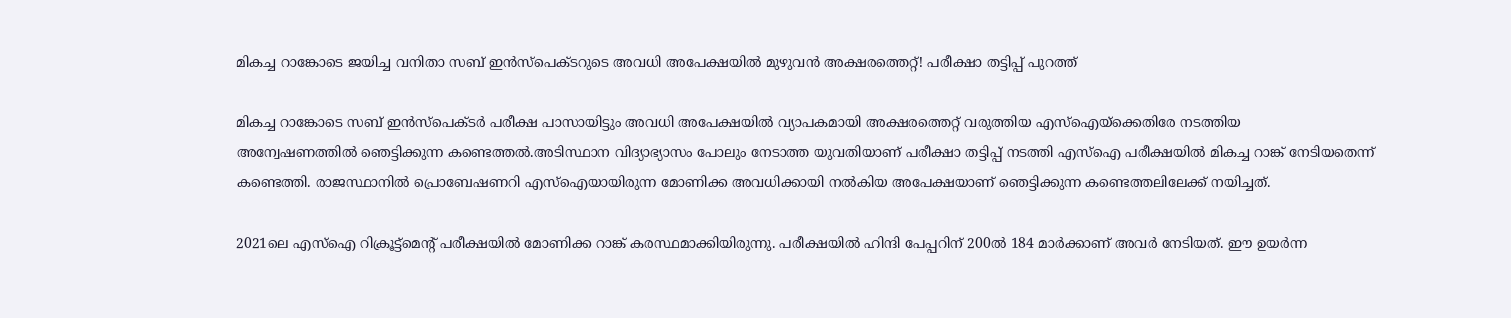മികച്ച റാങ്കോടെ ജയിച്ച വനിതാ സബ് ഇൻസ്പെക്ടറുടെ അവധി അപേക്ഷയില്‍ മുഴുവൻ അക്ഷരത്തെറ്റ്! പരീക്ഷാ തട്ടിപ്പ് പുറത്ത്

മികച്ച റാങ്കോടെ സബ് ഇൻസ്പെക്ടർ പരീക്ഷ പാസായിട്ടും അവധി അപേക്ഷയില്‍ വ്യാപകമായി അക്ഷരത്തെറ്റ് വരുത്തിയ എസ്‌ഐയ്ക്കെതിരേ നടത്തിയ അന്വേഷണത്തില്‍ ‍ഞെട്ടിക്കുന്ന കണ്ടെത്തല്‍.അടിസ്ഥാന വിദ്യാഭ്യാസം പോലും നേടാത്ത യുവതിയാണ് പരീക്ഷാ തട്ടിപ്പ് നടത്തി എസ്‌ഐ പരീക്ഷയില്‍ മികച്ച റാങ്ക് നേടിയതെന്ന് കണ്ടെത്തി. രാജസ്ഥാനില്‍ പ്രൊബേഷണറി എസ്‌ഐയായിരുന്ന മോണിക്ക അവധിക്കായി നല്‍കിയ അപേക്ഷയാണ് ഞെട്ടിക്കുന്ന കണ്ടെത്തലിലേക്ക് നയിച്ചത്.

2021ലെ എസ്‌ഐ റിക്രൂട്ട്‌മെന്റ് പരീക്ഷയില്‍ മോണിക്ക റാങ്ക് കരസ്ഥമാക്കിയിരുന്നു. പരീക്ഷയില്‍ ഹിന്ദി പേപ്പറിന് 200ല്‍ 184 മാര്‍ക്കാണ് അവര്‍ നേടിയത്. ഈ ഉയര്‍ന്ന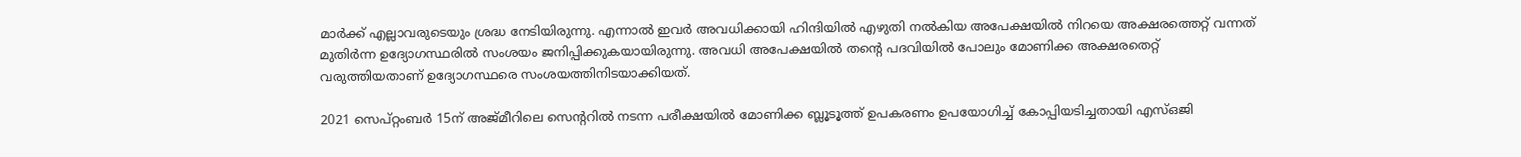മാര്‍ക്ക് എല്ലാവരുടെയും ശ്രദ്ധ നേടിയിരുന്നു. എന്നാല്‍ ഇവര്‍ അവധിക്കായി ഹിന്ദിയില്‍ എഴുതി നല്‍കിയ അപേക്ഷയില്‍ നിറയെ അക്ഷരത്തെറ്റ് വന്നത് മുതിര്‍ന്ന ഉദ്യോഗസ്ഥരില്‍ സംശയം ജനിപ്പിക്കുകയായിരുന്നു. അവധി അപേക്ഷയില്‍ തന്റെ പദവിയില്‍ പോലും മോണിക്ക അക്ഷരതെറ്റ് വരുത്തിയതാണ് ഉദ്യോഗസ്ഥരെ സംശയത്തിനിടയാക്കിയത്.

2021 സെപ്റ്റംബര്‍ 15ന് അജ്മീറിലെ സെന്ററില്‍ നടന്ന പരീക്ഷയില്‍ മോണിക്ക ബ്ലൂടൂത്ത് ഉപകരണം ഉപയോഗിച്ച്‌ കോപ്പിയടിച്ചതായി എസ്‌ഒജി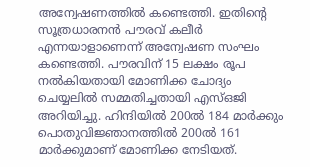അന്വേഷണത്തില്‍ കണ്ടെത്തി. ഇതിന്റെ സൂത്രധാരനന്‍ പൗരവ് കലീര്‍ എന്നയാളാണെന്ന് അന്വേഷണ സംഘം കണ്ടെത്തി. പൗരവിന് 15 ലക്ഷം രൂപ നല്‍കിയതായി മോണിക്ക ചോദ്യം ചെയ്യലില്‍ സമ്മതിച്ചതായി എസ്‌ഒജി അറിയിച്ചു. ഹിന്ദിയില്‍ 200ല്‍ 184 മാര്‍ക്കും പൊതുവിജ്ഞാനത്തില്‍ 200ല്‍ 161 മാര്‍ക്കുമാണ് മോണിക്ക നേടിയത്.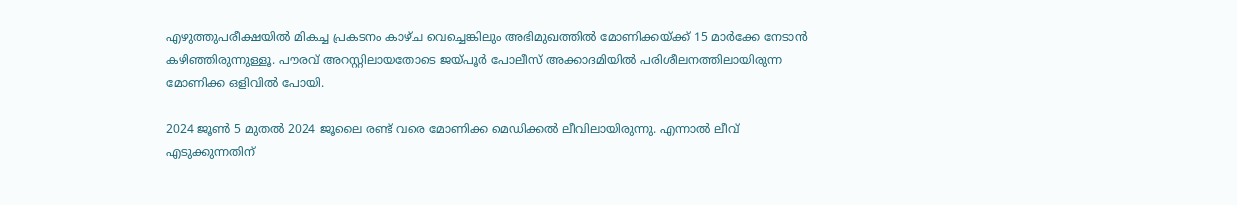എഴുത്തുപരീക്ഷയില്‍ മികച്ച പ്രകടനം കാഴ്ച വെച്ചെങ്കിലും അഭിമുഖത്തില്‍ മോണിക്കയ്ക്ക് 15 മാര്‍ക്കേ നേടാന്‍ കഴിഞ്ഞിരുന്നുള്ളൂ. പൗരവ് അറസ്റ്റിലായതോടെ ജയ്പൂര്‍ പോലീസ് അക്കാദമിയില്‍ പരിശീലനത്തിലായിരുന്ന മോണിക്ക ഒളിവില്‍ പോയി.

2024 ജൂണ്‍ 5 മുതല്‍ 2024 ജൂലൈ രണ്ട് വരെ മോണിക്ക മെഡിക്കല്‍ ലീവിലായിരുന്നു. എന്നാല്‍ ലീവ് എടുക്കുന്നതിന്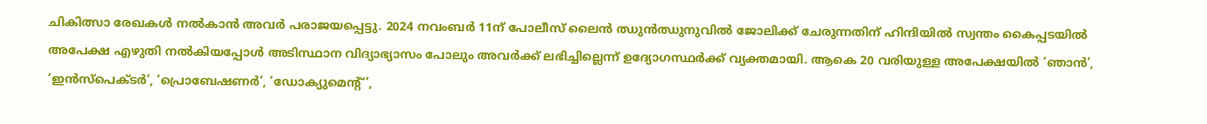ചികിത്സാ രേഖകള്‍ നല്‍കാന്‍ അവര്‍ പരാജയപ്പെട്ടു. 2024 നവംബർ 11ന് പോലീസ് ലൈന്‍ ഝുന്‍ഝുനുവില്‍ ജോലിക്ക് ചേരുന്നതിന് ഹിന്ദിയില്‍ സ്വന്തം കൈപ്പടയില്‍ അപേക്ഷ എഴുതി നല്‍കിയപ്പോള്‍ അടിസ്ഥാന വിദ്യാഭ്യാസം പോലും അവര്‍ക്ക് ലഭിച്ചില്ലെന്ന് ഉദ്യോഗസ്ഥര്‍ക്ക് വ്യക്തമായി. ആകെ 20 വരിയുള്ള അപേക്ഷയില്‍ ‘ഞാന്‍’, ‘ഇന്‍സ്‌പെക്ടര്‍’, ‘പ്രൊബേഷണര്‍’, ‘ഡോക്യുമെന്റ്’,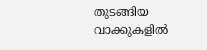തുടങ്ങിയ വാക്കുകളില്‍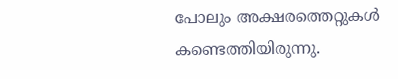പോലും അക്ഷരത്തെറ്റുകള്‍ കണ്ടെത്തിയിരുന്നു.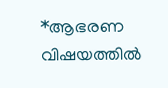*ആഭരണ വിഷയത്തില്‍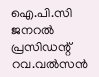ഐ.പി.സി ജനറല്‍ പ്രസിഡന്റ് റവ.വല്‍സന്‍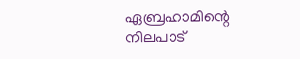ഏബ്രഹാമിന്റെ നിലപാട്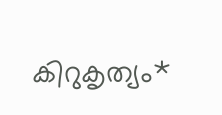കിറുകൃത്യം*